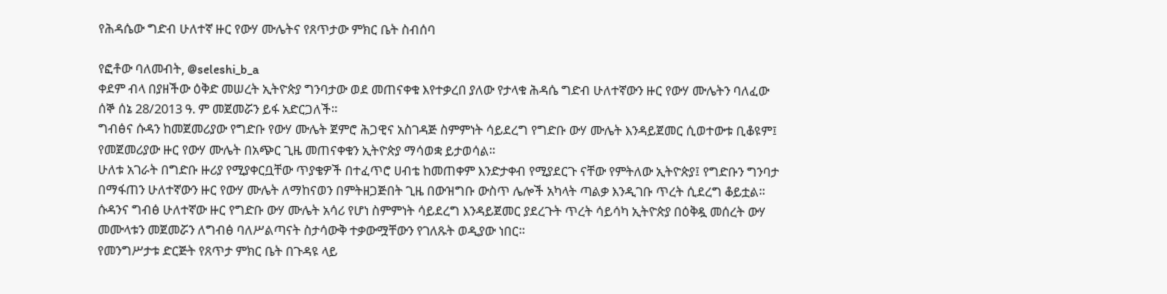የሕዳሴው ግድብ ሁለተኛ ዙር የውሃ ሙሌትና የጸጥታው ምክር ቤት ስብሰባ

የፎቶው ባለመብት, @seleshi_b_a
ቀደም ብላ በያዘችው ዕቅድ መሠረት ኢትዮጵያ ግንባታው ወደ መጠናቀቁ እየተቃረበ ያለው የታላቁ ሕዳሴ ግድብ ሁለተኛውን ዙር የውሃ ሙሌትን ባለፈው ሰኞ ሰኔ 28/2013 ዓ. ም መጀመሯን ይፋ አድርጋለች።
ግብፅና ሱዳን ከመጀመሪያው የግድቡ የውሃ ሙሌት ጀምሮ ሕጋዊና አስገዳጅ ስምምነት ሳይደረግ የግድቡ ውሃ ሙሌት እንዳይጀመር ሲወተውቱ ቢቆዩም፤ የመጀመሪያው ዙር የውሃ ሙሌት በአጭር ጊዜ መጠናቀቁን ኢትዮጵያ ማሳወቋ ይታወሳል።
ሁለቱ አገራት በግድቡ ዙሪያ የሚያቀርቧቸው ጥያቄዎች በተፈጥሮ ሀብቴ ከመጠቀም እንድታቀብ የሚያደርጉ ናቸው የምትለው ኢትዮጵያ፤ የግድቡን ግንባታ በማፋጠን ሁለተኛውን ዙር የውሃ ሙሌት ለማከናወን በምትዘጋጅበት ጊዜ በውዝግቡ ውስጥ ሌሎች አካላት ጣልቃ እንዲገቡ ጥረት ሲደረግ ቆይቷል።
ሱዳንና ግብፅ ሁለተኛው ዙር የግድቡ ውሃ ሙሌት አሳሪ የሆነ ስምምነት ሳይደረግ እንዳይጀመር ያደረጉት ጥረት ሳይሳካ ኢትዮጵያ በዕቅዷ መሰረት ውሃ መሙላቱን መጀመሯን ለግብፅ ባለሥልጣናት ስታሳውቅ ተቃውሟቸውን የገለጹት ወዲያው ነበር።
የመንግሥታቱ ድርጅት የጸጥታ ምክር ቤት በጉዳዩ ላይ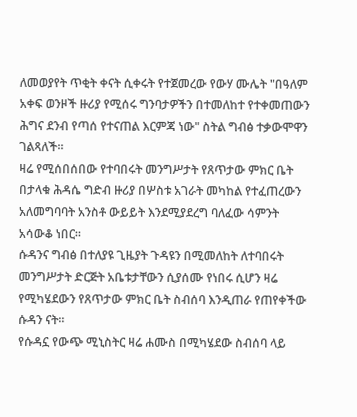ለመወያየት ጥቂት ቀናት ሲቀሩት የተጀመረው የውሃ ሙሌት "በዓለም አቀፍ ወንዞች ዙሪያ የሚሰሩ ግንባታዎችን በተመለከተ የተቀመጠውን ሕግና ደንብ የጣሰ የተናጠል እርምጃ ነው" ስትል ግብፅ ተቃውሞዋን ገልጻለች።
ዛሬ የሚሰበሰበው የተባበሩት መንግሥታት የጸጥታው ምክር ቤት በታላቁ ሕዳሴ ግድብ ዙሪያ በሦስቱ አገራት መካከል የተፈጠረውን አለመግባባት አንስቶ ውይይት እንደሚያደረግ ባለፈው ሳምንት አሳውቆ ነበር።
ሱዳንና ግብፅ በተለያዩ ጊዜያት ጉዳዩን በሚመለከት ለተባበሩት መንግሥታት ድርጅት አቤቱታቸውን ሲያሰሙ የነበሩ ሲሆን ዛሬ የሚካሄደውን የጸጥታው ምክር ቤት ስብሰባ እንዲጠራ የጠየቀችው ሱዳን ናት።
የሱዳኗ የውጭ ሚኒስትር ዛሬ ሐሙስ በሚካሄደው ስብሰባ ላይ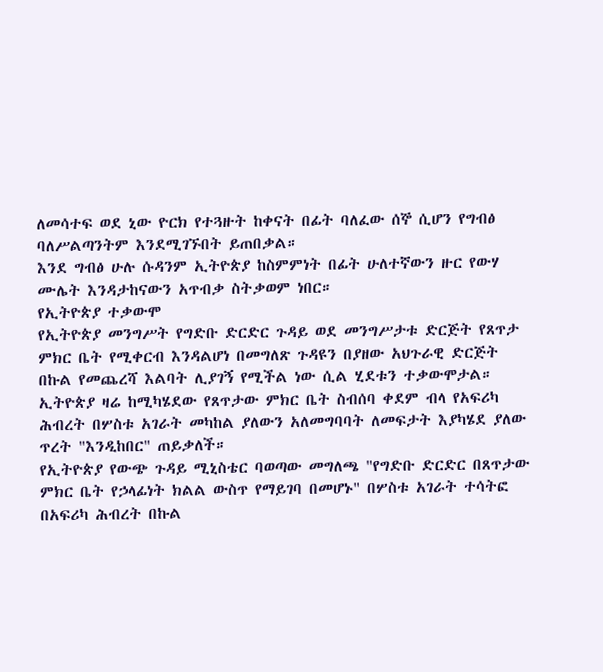ለመሳተፍ ወደ ኒው ዮርክ የተጓዙት ከቀናት በፊት ባለፈው ሰኞ ሲሆን የግብፅ ባለሥልጣንትም እንደሚገኙበት ይጠበቃል።
እንደ ግብፅ ሁሉ ሱዳንም ኢትዮጵያ ከስምምነት በፊት ሁለተኛውን ዙር የውሃ ሙሌት እንዳታከናውን አጥብቃ ስትቃወም ነበር።
የኢትዮጵያ ተቃውሞ
የኢትዮጵያ መንግሥት የግድቡ ድርድር ጉዳይ ወደ መንግሥታቱ ድርጅት የጸጥታ ምክር ቤት የሚቀርብ እንዳልሆነ በመግለጽ ጉዳዩን በያዘው አህጉራዊ ድርጅት በኩል የመጨረሻ እልባት ሊያገኝ የሚችል ነው ሲል ሂደቱን ተቃውሞታል።
ኢትዮጵያ ዛሬ ከሚካሄደው የጸጥታው ምክር ቤት ስብሰባ ቀደም ብላ የአፍሪካ ሕብረት በሦስቱ አገራት መካከል ያለውን አለመግባባት ለመፍታት እያካሄደ ያለው ጥረት "እንዲከበር" ጠይቃለች።
የኢትዮጵያ የውጭ ጉዳይ ሚኒስቴር ባወጣው መግለጫ "የግድቡ ድርድር በጸጥታው ምክር ቤት የኃላፊነት ክልል ውስጥ የማይገባ በመሆኑ" በሦስቱ አገራት ተሳትፎ በአፍሪካ ሕብረት በኩል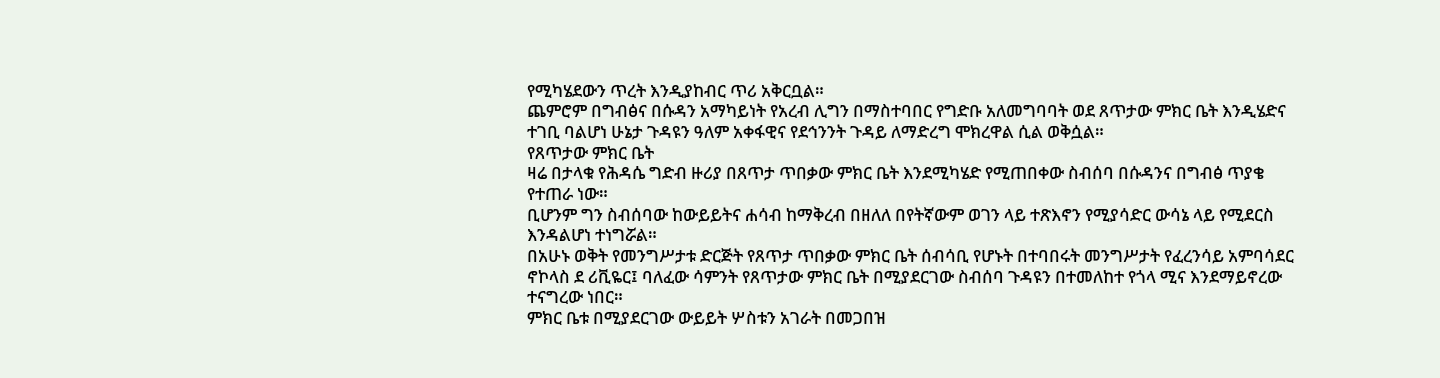የሚካሄደውን ጥረት እንዲያከብር ጥሪ አቅርቧል።
ጨምሮም በግብፅና በሱዳን አማካይነት የአረብ ሊግን በማስተባበር የግድቡ አለመግባባት ወደ ጸጥታው ምክር ቤት እንዲሄድና ተገቢ ባልሆነ ሁኔታ ጉዳዩን ዓለም አቀፋዊና የደኅንንት ጉዳይ ለማድረግ ሞክረዋል ሲል ወቅሷል።
የጸጥታው ምክር ቤት
ዛሬ በታላቁ የሕዳሴ ግድብ ዙሪያ በጸጥታ ጥበቃው ምክር ቤት እንደሚካሄድ የሚጠበቀው ስብሰባ በሱዳንና በግብፅ ጥያቄ የተጠራ ነው።
ቢሆንም ግን ስብሰባው ከውይይትና ሐሳብ ከማቅረብ በዘለለ በየትኛውም ወገን ላይ ተጽእኖን የሚያሳድር ውሳኔ ላይ የሚደርስ እንዳልሆነ ተነግሯል።
በአሁኑ ወቅት የመንግሥታቱ ድርጅት የጸጥታ ጥበቃው ምክር ቤት ሰብሳቢ የሆኑት በተባበሩት መንግሥታት የፈረንሳይ አምባሳደር ኖኮላስ ደ ሪቪዬር፤ ባለፈው ሳምንት የጸጥታው ምክር ቤት በሚያደርገው ስብሰባ ጉዳዩን በተመለከተ የጎላ ሚና እንደማይኖረው ተናግረው ነበር።
ምክር ቤቱ በሚያደርገው ውይይት ሦስቱን አገራት በመጋበዝ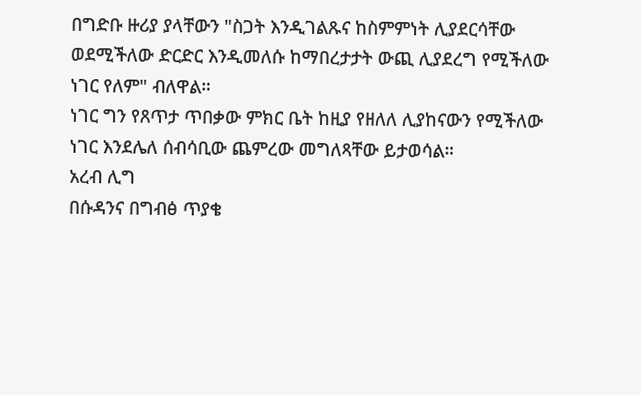በግድቡ ዙሪያ ያላቸውን "ስጋት እንዲገልጹና ከስምምነት ሊያደርሳቸው ወደሚችለው ድርድር እንዲመለሱ ከማበረታታት ውጪ ሊያደረግ የሚችለው ነገር የለም" ብለዋል።
ነገር ግን የጸጥታ ጥበቃው ምክር ቤት ከዚያ የዘለለ ሊያከናውን የሚችለው ነገር እንደሌለ ሰብሳቢው ጨምረው መግለጻቸው ይታወሳል።
አረብ ሊግ
በሱዳንና በግብፅ ጥያቄ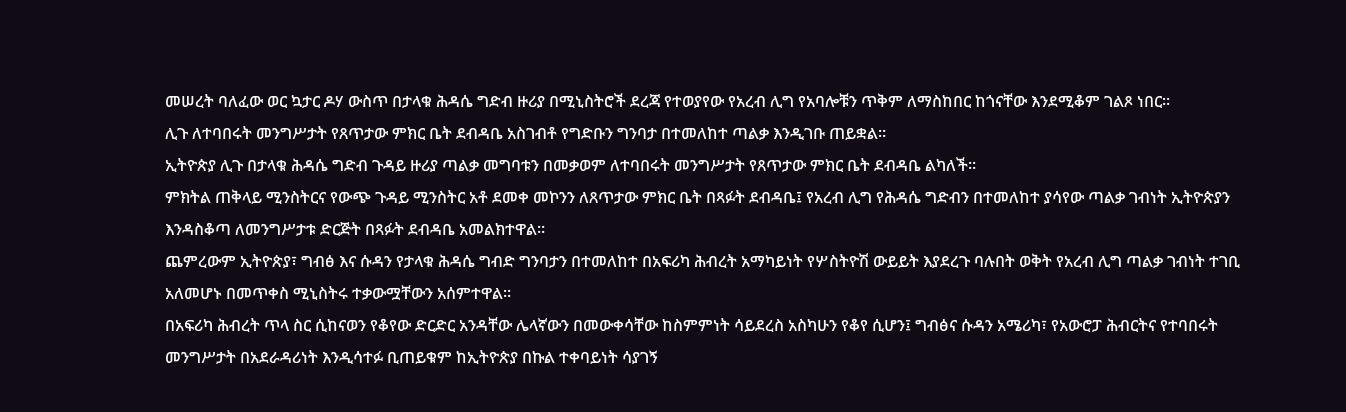መሠረት ባለፈው ወር ኳታር ዶሃ ውስጥ በታላቁ ሕዳሴ ግድብ ዙሪያ በሚኒስትሮች ደረጃ የተወያየው የአረብ ሊግ የአባሎቹን ጥቅም ለማስከበር ከጎናቸው እንደሚቆም ገልጾ ነበር።
ሊጉ ለተባበሩት መንግሥታት የጸጥታው ምክር ቤት ደብዳቤ አስገብቶ የግድቡን ግንባታ በተመለከተ ጣልቃ እንዲገቡ ጠይቋል።
ኢትዮጵያ ሊጉ በታላቁ ሕዳሴ ግድብ ጉዳይ ዙሪያ ጣልቃ መግባቱን በመቃወም ለተባበሩት መንግሥታት የጸጥታው ምክር ቤት ደብዳቤ ልካለች።
ምክትል ጠቅላይ ሚንስትርና የውጭ ጉዳይ ሚንስትር አቶ ደመቀ መኮንን ለጸጥታው ምክር ቤት በጻፉት ደብዳቤ፤ የአረብ ሊግ የሕዳሴ ግድብን በተመለከተ ያሳየው ጣልቃ ገብነት ኢትዮጵያን እንዳስቆጣ ለመንግሥታቱ ድርጅት በጻፉት ደብዳቤ አመልክተዋል።
ጨምረውም ኢትዮጵያ፣ ግብፅ እና ሱዳን የታላቁ ሕዳሴ ግብድ ግንባታን በተመለከተ በአፍሪካ ሕብረት አማካይነት የሦስትዮሽ ውይይት እያደረጉ ባሉበት ወቅት የአረብ ሊግ ጣልቃ ገብነት ተገቢ አለመሆኑ በመጥቀስ ሚኒስትሩ ተቃውሟቸውን አሰምተዋል።
በአፍሪካ ሕብረት ጥላ ስር ሲከናወን የቆየው ድርድር አንዳቸው ሌላኛውን በመውቀሳቸው ከስምምነት ሳይደረስ አስካሁን የቆየ ሲሆን፤ ግብፅና ሱዳን አሜሪካ፣ የአውሮፓ ሕብርትና የተባበሩት መንግሥታት በአደራዳሪነት እንዲሳተፉ ቢጠይቁም ከኢትዮጵያ በኩል ተቀባይነት ሳያገኝ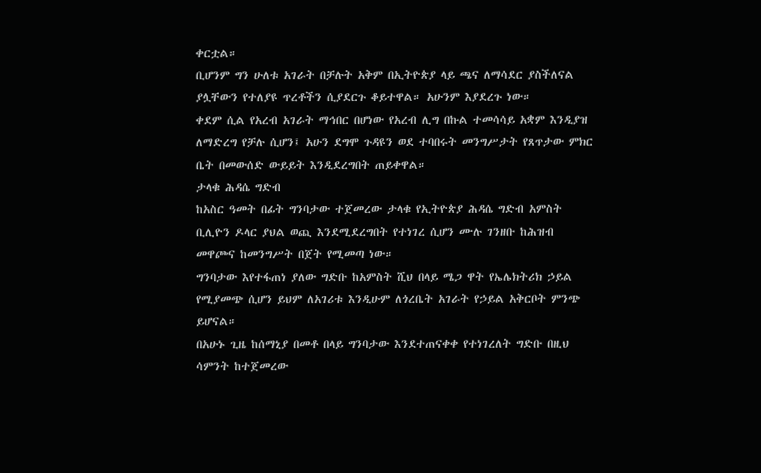ቀርቷል።
ቢሆንም ግን ሁለቱ አገራት በቻሉት አቅም በኢትዮጵያ ላይ ጫና ለማሳደር ያስችለናል ያሏቸውን የተለያዩ ጥረቶችን ሲያደርጉ ቆይተዋል። አሁንም እያደረጉ ነው።
ቀደም ሲል የአረብ አገራት ማኅበር በሆነው የአረብ ሊግ በኩል ተመሳሳይ አቋም እንዲያዝ ለማድረግ የቻሉ ሲሆን፤ አሁን ደግሞ ጉዳዩን ወደ ተባበሩት መንግሥታት የጸጥታው ምክር ቤት በመውሰድ ውይይት እንዲደረግበት ጠይቀዋል።
ታላቁ ሕዳሴ ግድብ
ከአስር ዓመት በፊት ግንባታው ተጀመረው ታላቁ የኢትዮጵያ ሕዳሴ ግድብ አምስት ቢሊዮን ዶላር ያህል ወጪ እንደሚደረግበት የተነገረ ሲሆን ሙሉ ገንዘቡ ከሕዝብ መዋጮና ከመንግሥት በጀት የሚመጣ ነው።
ግንባታው እየተፋጠነ ያለው ግድቡ ከአምስት ሺህ በላይ ሜጋ ዋት የኤሌክትሪክ ኃይል የሚያመጭ ሲሆን ይህም ለአገሪቱ እንዲሁም ለጎረቤት አገራት የኃይል አቅርቦት ምንጭ ይሆናል።
በአሁኑ ጊዜ ከሰማኒያ በመቶ በላይ ግንባታው እንደተጠናቀቀ የተነገረለት ግድቡ በዚህ ሳምንት ከተጀመረው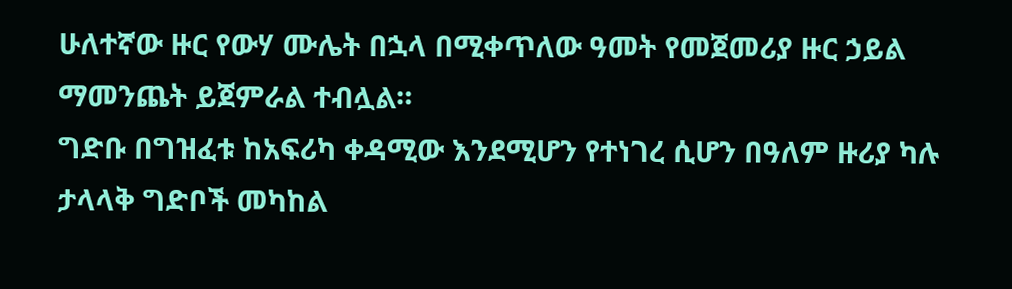ሁለተኛው ዙር የውሃ ሙሌት በኋላ በሚቀጥለው ዓመት የመጀመሪያ ዙር ኃይል ማመንጨት ይጀምራል ተብሏል።
ግድቡ በግዝፈቱ ከአፍሪካ ቀዳሚው እንደሚሆን የተነገረ ሲሆን በዓለም ዙሪያ ካሉ ታላላቅ ግድቦች መካከል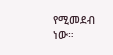የሚመደብ ነው።